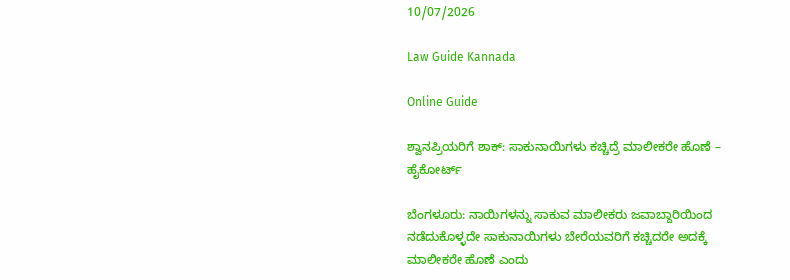10/07/2026

Law Guide Kannada

Online Guide

ಶ್ವಾನಪ್ರಿಯರಿಗೆ ಶಾಕ್: ಸಾಕುನಾಯಿಗಳು ಕಚ್ಚಿದ್ರೆ ಮಾಲೀಕರೇ ಹೊಣೆ – ಹೈಕೋರ್ಟ್

ಬೆಂಗಳೂರು: ನಾಯಿಗಳನ್ನು ಸಾಕುವ ಮಾಲೀಕರು ಜವಾಬ್ದಾರಿಯಿಂದ ನಡೆದುಕೊಳ್ಳದೇ ಸಾಕುನಾಯಿಗಳು ಬೇರೆಯವರಿಗೆ ಕಚ್ಚಿದರೇ ಅದಕ್ಕೆ ಮಾಲೀಕರೇ ಹೊಣೆ ಎಂದು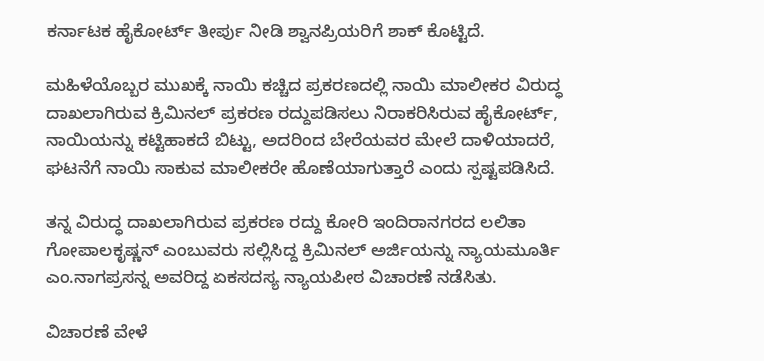ಕರ್ನಾಟಕ ಹೈಕೋರ್ಟ್ ತೀರ್ಪು ನೀಡಿ ಶ್ವಾನಪ್ರಿಯರಿಗೆ ಶಾಕ್ ಕೊಟ್ಟಿದೆ.

ಮಹಿಳೆಯೊಬ್ಬರ ಮುಖಕ್ಕೆ ನಾಯಿ ಕಚ್ಚಿದ ಪ್ರಕರಣದಲ್ಲಿ ನಾಯಿ ಮಾಲೀಕರ ವಿರುದ್ಧ ದಾಖಲಾಗಿರುವ ಕ್ರಿಮಿನಲ್ ಪ್ರಕರಣ ರದ್ದುಪಡಿಸಲು ನಿರಾಕರಿಸಿರುವ ಹೈಕೋರ್ಟ್, ನಾಯಿಯನ್ನು ಕಟ್ಟಿಹಾಕದೆ ಬಿಟ್ಟು, ಅದರಿಂದ ಬೇರೆಯವರ ಮೇಲೆ ದಾಳಿಯಾದರೆ, ಘಟನೆಗೆ ನಾಯಿ ಸಾಕುವ ಮಾಲೀಕರೇ ಹೊಣೆಯಾಗುತ್ತಾರೆ ಎಂದು ಸ್ಪಷ್ಟಪಡಿಸಿದೆ.

ತನ್ನ ವಿರುದ್ಧ ದಾಖಲಾಗಿರುವ ಪ್ರಕರಣ ರದ್ದು ಕೋರಿ ಇಂದಿರಾನಗರದ ಲಲಿತಾ ಗೋಪಾಲಕೃಷ್ಣನ್ ಎಂಬುವರು ಸಲ್ಲಿಸಿದ್ದ ಕ್ರಿಮಿನಲ್ ಅರ್ಜಿಯನ್ನು ನ್ಯಾಯಮೂರ್ತಿ ಎಂ.ನಾಗಪ್ರಸನ್ನ ಅವರಿದ್ದ ಏಕಸದಸ್ಯ ನ್ಯಾಯಪೀಠ ವಿಚಾರಣೆ ನಡೆಸಿತು.

ವಿಚಾರಣೆ ವೇಳೆ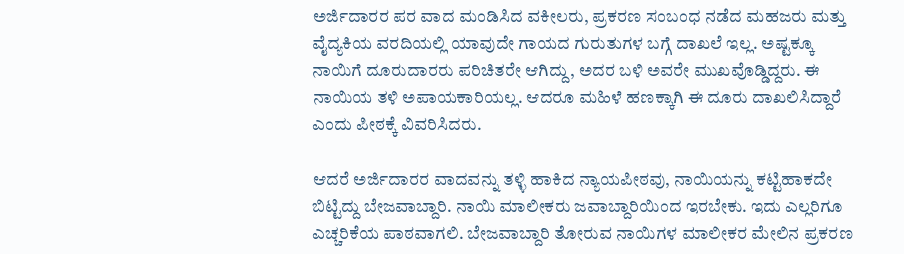ಅರ್ಜಿದಾರರ ಪರ ವಾದ ಮಂಡಿಸಿದ ವಕೀಲರು, ಪ್ರಕರಣ ಸಂಬಂಧ ನಡೆದ ಮಹಜರು ಮತ್ತು ವೈದ್ಯಕಿಯ ವರದಿಯಲ್ಲಿ ಯಾವುದೇ ಗಾಯದ ಗುರುತುಗಳ ಬಗ್ಗೆ ದಾಖಲೆ ಇಲ್ಲ. ಅಷ್ಟಕ್ಕೂ ನಾಯಿಗೆ ದೂರುದಾರರು ಪರಿಚಿತರೇ ಆಗಿದ್ದು, ಅದರ ಬಳಿ ಅವರೇ ಮುಖವೊಡ್ಡಿದ್ದರು. ಈ ನಾಯಿಯ ತಳಿ ಅಪಾಯಕಾರಿಯಲ್ಲ. ಆದರೂ ಮಹಿಳೆ ಹಣಕ್ಕಾಗಿ ಈ ದೂರು ದಾಖಲಿಸಿದ್ದಾರೆ ಎಂದು ಪೀಠಕ್ಕೆ ವಿವರಿಸಿದರು.

ಆದರೆ ಅರ್ಜಿದಾರರ ವಾದವನ್ನು ತಳ್ಳಿ ಹಾಕಿದ ನ್ಯಾಯಪೀಠವು, ನಾಯಿಯನ್ನು ಕಟ್ಟಿಹಾಕದೇ ಬಿಟ್ಟಿದ್ದು ಬೇಜವಾಬ್ದಾರಿ. ನಾಯಿ ಮಾಲೀಕರು ಜವಾಬ್ದಾರಿಯಿಂದ ಇರಬೇಕು. ಇದು ಎಲ್ಲರಿಗೂ ಎಚ್ಚರಿಕೆಯ ಪಾಠವಾಗಲಿ. ಬೇಜವಾಬ್ದಾರಿ ತೋರುವ ನಾಯಿಗಳ ಮಾಲೀಕರ ಮೇಲಿನ ಪ್ರಕರಣ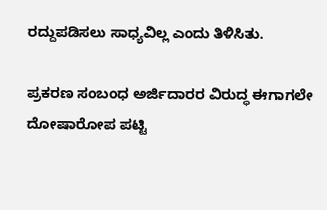ರದ್ದುಪಡಿಸಲು ಸಾಧ್ಯವಿಲ್ಲ ಎಂದು ತಿಳಿಸಿತು.

ಪ್ರಕರಣ ಸಂಬಂಧ ಅರ್ಜಿದಾರರ ವಿರುದ್ಧ ಈಗಾಗಲೇ ದೋಷಾರೋಪ ಪಟ್ಟಿ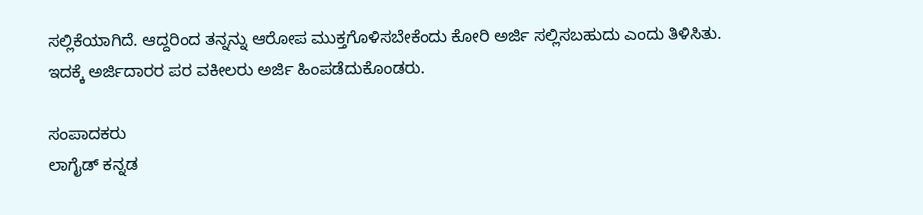ಸಲ್ಲಿಕೆಯಾಗಿದೆ. ಆದ್ದರಿಂದ ತನ್ನನ್ನು ಆರೋಪ ಮುಕ್ತಗೊಳಿಸಬೇಕೆಂದು ಕೋರಿ ಅರ್ಜಿ ಸಲ್ಲಿಸಬಹುದು ಎಂದು ತಿಳಿಸಿತು. ಇದಕ್ಕೆ ಅರ್ಜಿದಾರರ ಪರ ವಕೀಲರು ಅರ್ಜಿ ಹಿಂಪಡೆದುಕೊಂಡರು.

ಸಂಪಾದಕರು
ಲಾಗೈಡ್ ಕನ್ನಡ‌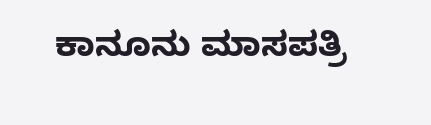ಕಾನೂನು ಮಾಸಪತ್ರಿ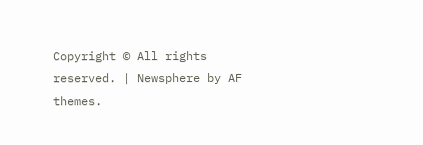Copyright © All rights reserved. | Newsphere by AF themes.